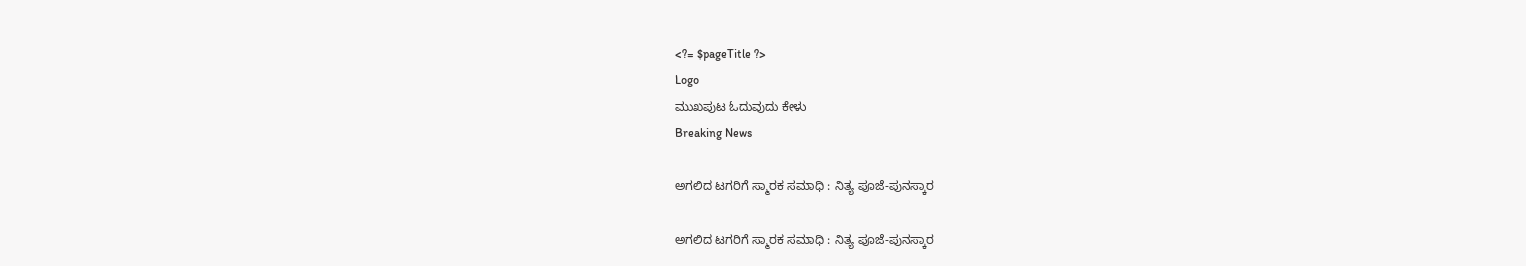<?= $pageTitle ?>
Logo
ಮುಖಪುಟ ಓದುವುದು ಕೇಳು
Breaking News

ಅಗಲಿದ ಟಗರಿಗೆ ಸ್ಮಾರಕ ಸಮಾಧಿ : ನಿತ್ಯ ಪೂಜೆ-ಪುನಸ್ಕಾರ

ಅಗಲಿದ ಟಗರಿಗೆ ಸ್ಮಾರಕ ಸಮಾಧಿ : ನಿತ್ಯ ಪೂಜೆ-ಪುನಸ್ಕಾರ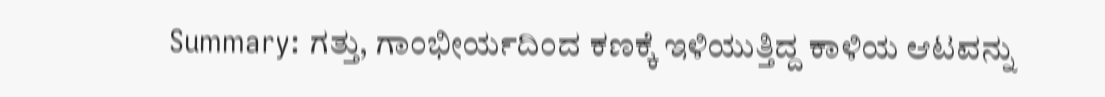Summary: ಗತ್ತು, ಗಾಂಭೀರ್ಯದಿಂದ ಕಣಕ್ಕೆ ಇಳಿಯುತ್ತಿದ್ದ ಕಾಳಿಯ ಆಟವನ್ನು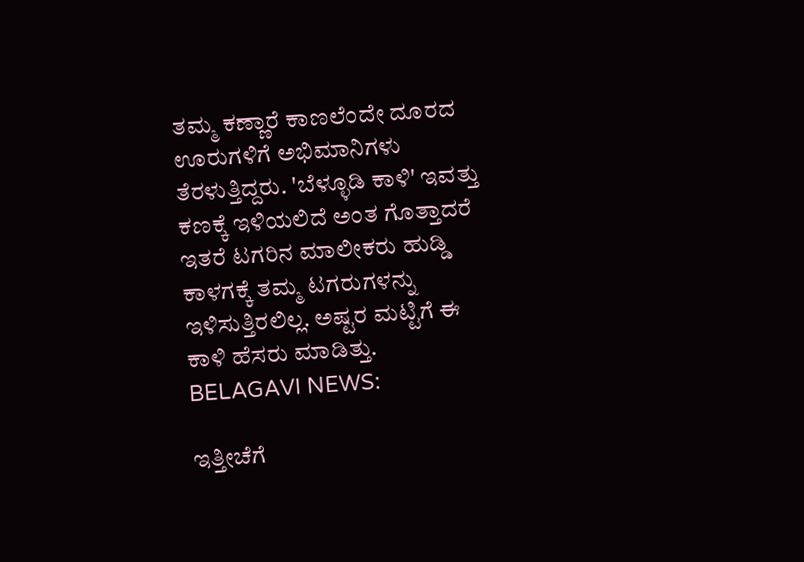ತಮ್ಮ ಕಣ್ಣಾರೆ ಕಾಣಲೆಂದೇ ದೂರದ ಊರುಗಳಿಗೆ ಅಭಿಮಾನಿಗಳು ತೆರಳುತ್ತಿದ್ದರು. 'ಬೆಳ್ಳೂಡಿ ಕಾಳಿ' ಇವತ್ತು ಕಣಕ್ಕೆ ಇಳಿಯಲಿದೆ ಅಂತ ಗೊತ್ತಾದರೆ ಇತರೆ ಟಗರಿನ ಮಾಲೀಕರು ಹುಡ್ಡಿ ಕಾಳಗಕ್ಕೆ ತಮ್ಮ ಟಗರುಗಳನ್ನು ಇಳಿಸುತ್ತಿರಲಿಲ್ಲ. ಅಷ್ಟರ ಮಟ್ಟಿಗೆ ಈ ಕಾಳಿ ಹೆಸರು ಮಾಡಿತ್ತು.
BELAGAVI NEWS:

ಇತ್ತೀಚೆಗೆ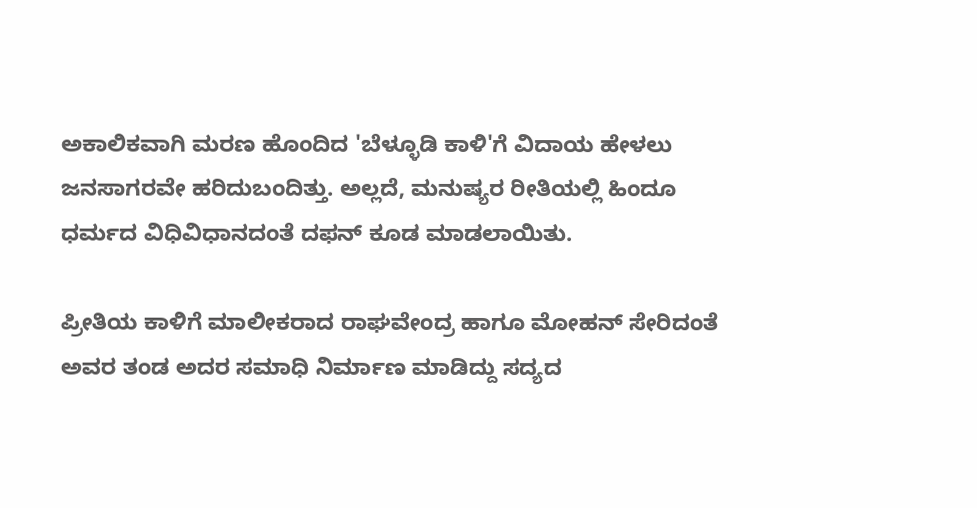ಅಕಾಲಿಕವಾಗಿ ಮರಣ ಹೊಂದಿದ 'ಬೆಳ್ಳೂಡಿ ಕಾಳಿ'ಗೆ ವಿದಾಯ ಹೇಳಲು ಜನಸಾಗರವೇ ಹರಿದುಬಂದಿತ್ತು. ಅಲ್ಲದೆ, ಮನುಷ್ಯರ ರೀತಿಯಲ್ಲಿ ಹಿಂದೂ ಧರ್ಮದ ವಿಧಿವಿಧಾನದಂತೆ ದಫನ್ ಕೂಡ ಮಾಡಲಾಯಿತು.

ಪ್ರೀತಿಯ ಕಾಳಿಗೆ ಮಾಲೀಕರಾದ ರಾಘವೇಂದ್ರ ಹಾಗೂ ಮೋಹನ್ ಸೇರಿದಂತೆ ಅವರ ತಂಡ ಅದರ ಸಮಾಧಿ ನಿರ್ಮಾಣ ಮಾಡಿದ್ದು ಸದ್ಯದ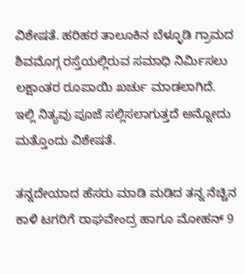ವಿಶೇಷತೆ. ಹರಿಹರ ತಾಲೂಕಿನ ಬೆಳ್ಳೂಡಿ ಗ್ರಾಮದ ಶಿವಮೊಗ್ಗ ರಸ್ತೆಯಲ್ಲಿರುವ ಸಮಾಧಿ ನಿರ್ಮಿಸಲು ಲಕ್ಷಾಂತರ ರೂಪಾಯಿ ಖರ್ಚು ಮಾಡಲಾಗಿದೆ. ಇಲ್ಲಿ ನಿತ್ಯವು ಪೂಜೆ ಸಲ್ಲಿಸಲಾಗುತ್ತದೆ ಅನ್ನೋದು ಮತ್ತೊಂದು ವಿಶೇಷತೆ.

ತನ್ನದೇಯಾದ ಹೆಸರು ಮಾಡಿ ಮಡಿದ ತನ್ನ ನೆಚ್ಚಿನ ಕಾಳಿ ಟಗರಿಗೆ ರಾಘವೇಂದ್ರ ಹಾಗೂ ಮೋಹನ್ 9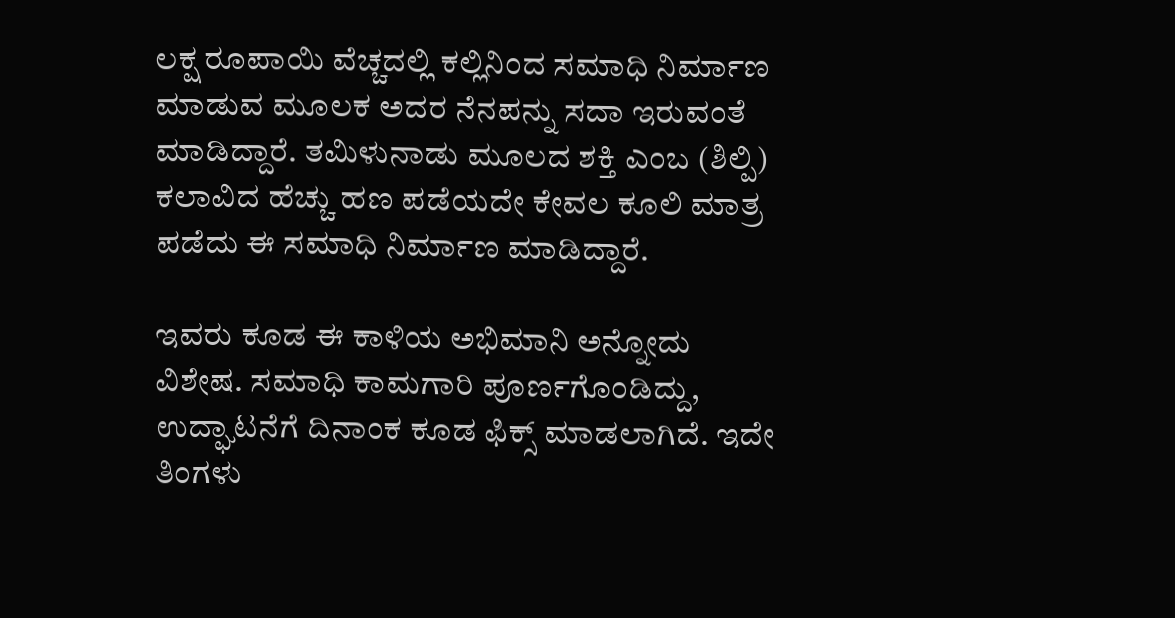ಲಕ್ಷ ರೂಪಾಯಿ ವೆಚ್ಚದಲ್ಲಿ ಕಲ್ಲಿನಿಂದ ಸಮಾಧಿ ನಿರ್ಮಾಣ ಮಾಡುವ ಮೂಲಕ ಅದರ ನೆನಪನ್ನು ಸದಾ ಇರುವಂತೆ ಮಾಡಿದ್ದಾರೆ. ತಮಿಳುನಾಡು ಮೂಲದ ಶಕ್ತಿ ಎಂಬ (ಶಿಲ್ಪಿ) ಕಲಾವಿದ ಹೆಚ್ಚು ಹಣ ಪಡೆಯದೇ ಕೇವಲ ಕೂಲಿ ಮಾತ್ರ ಪಡೆದು ಈ ಸಮಾಧಿ ನಿರ್ಮಾಣ ಮಾಡಿದ್ದಾರೆ.

ಇವರು ಕೂಡ ಈ ಕಾಳಿಯ ಅಭಿಮಾನಿ ಅನ್ನೋದು ವಿಶೇಷ. ಸಮಾಧಿ ಕಾಮಗಾರಿ ಪೂರ್ಣಗೊಂಡಿದ್ದು, ಉದ್ಘಾಟನೆಗೆ ದಿನಾಂಕ ಕೂಡ ಫಿಕ್ಸ್ ಮಾಡಲಾಗಿದೆ. ಇದೇ ತಿಂಗಳು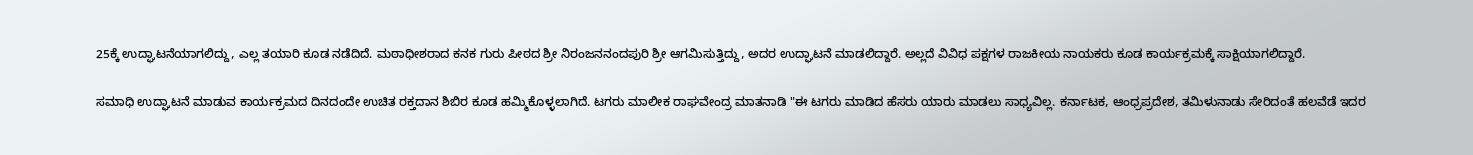25ಕ್ಕೆ ಉದ್ಘಾಟನೆಯಾಗಲಿದ್ದು, ಎಲ್ಲ ತಯಾರಿ ಕೂಡ ನಡೆದಿದೆ. ಮಠಾಧೀಶರಾದ ಕನಕ ಗುರು ಪೀಠದ ಶ್ರೀ ನಿರಂಜನನಂದಪುರಿ ಶ್ರೀ ಆಗಮಿಸುತ್ತಿದ್ದು, ಅದರ ಉದ್ಘಾಟನೆ ಮಾಡಲಿದ್ದಾರೆ. ಅಲ್ಲದೆ ವಿವಿಧ ಪಕ್ಷಗಳ ರಾಜಕೀಯ ನಾಯಕರು ಕೂಡ ಕಾರ್ಯಕ್ರಮಕ್ಕೆ ಸಾಕ್ಷಿಯಾಗಲಿದ್ದಾರೆ.

ಸಮಾಧಿ ಉದ್ಘಾಟನೆ ಮಾಡುವ ಕಾರ್ಯಕ್ರಮದ ದಿನದಂದೇ ಉಚಿತ ರಕ್ತದಾನ ಶಿಬಿರ ಕೂಡ ಹಮ್ಮಿಕೊಳ್ಳಲಾಗಿದೆ. ಟಗರು ಮಾಲೀಕ ರಾಘವೇಂದ್ರ ಮಾತನಾಡಿ "ಈ ಟಗರು ಮಾಡಿದ ಹೆಸರು ಯಾರು ಮಾಡಲು ಸಾಧ್ಯವಿಲ್ಲ. ಕರ್ನಾಟಕ, ಆಂಧ್ರಪ್ರದೇಶ, ತಮಿಳುನಾಡು ಸೇರಿದಂತೆ ಹಲವೆಡೆ ಇದರ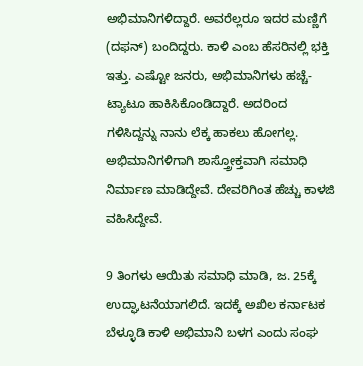ಅಭಿಮಾನಿಗಳಿದ್ದಾರೆ. ಅವರೆಲ್ಲರೂ ಇದರ ಮಣ್ಣಿಗೆ (ದಫನ್) ಬಂದಿದ್ದರು. ಕಾಳಿ ಎಂಬ ಹೆಸರಿನಲ್ಲಿ ಭಕ್ತಿ ಇತ್ತು. ಎಷ್ಟೋ ಜನರು, ಅಭಿಮಾನಿಗಳು ಹಚ್ಚೆ-ಟ್ಯಾಟೂ ಹಾಕಿಸಿಕೊಂಡಿದ್ದಾರೆ‌. ಅದರಿಂದ ಗಳಿಸಿದ್ದನ್ನು ನಾನು ಲೆಕ್ಕ ಹಾಕಲು ಹೋಗಲ್ಲ. ಅಭಿಮಾನಿಗಳಿಗಾಗಿ ಶಾಸ್ತ್ರೋಕ್ತವಾಗಿ ಸಮಾಧಿ ನಿರ್ಮಾಣ ಮಾಡಿದ್ದೇವೆ. ದೇವರಿಗಿಂತ ಹೆಚ್ಚು ಕಾಳಜಿ ವಹಿಸಿದ್ದೇವೆ.

9 ತಿಂಗಳು ಆಯಿತು ಸಮಾಧಿ ಮಾಡಿ, ಜ. 25ಕ್ಕೆ ಉದ್ಘಾಟನೆಯಾಗಲಿದೆ. ಇದಕ್ಕೆ ಅಖಿಲ ಕರ್ನಾಟಕ ಬೆಳ್ಳೂಡಿ ಕಾಳಿ ಅಭಿಮಾನಿ ಬಳಗ ಎಂದು ಸಂಘ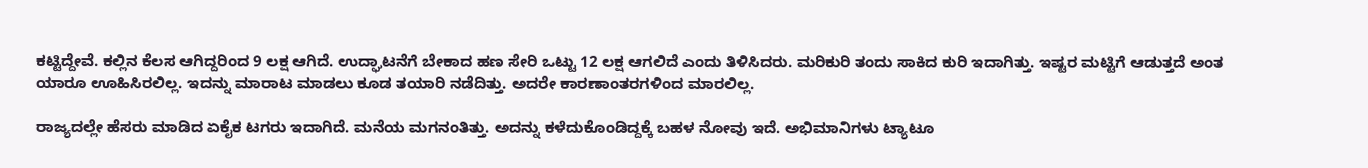ಕಟ್ಟಿದ್ದೇವೆ. ಕಲ್ಲಿನ‌ ಕೆಲಸ ಆಗಿದ್ದರಿಂದ 9 ಲಕ್ಷ ಆಗಿದೆ. ಉದ್ಘಾಟನೆಗೆ ಬೇಕಾದ ಹಣ ಸೇರಿ ಒಟ್ಟು 12 ಲಕ್ಷ ಆಗಲಿದೆ‌ ಎಂದು ತಿಳಿಸಿದರು. ಮರಿಕುರಿ ತಂದು ಸಾಕಿದ ಕುರಿ ಇದಾಗಿತ್ತು. ಇಷ್ಟರ ಮಟ್ಟಿಗೆ ಆಡುತ್ತದೆ ಅಂತ ಯಾರೂ ಊಹಿಸಿರಲಿಲ್ಲ. ಇದನ್ನು ಮಾರಾಟ ಮಾಡಲು ಕೂಡ ತಯಾರಿ ನಡೆದಿತ್ತು. ಅದರೇ ಕಾರಣಾಂತರಗಳಿಂದ ಮಾರಲಿಲ್ಲ.

ರಾಜ್ಯದಲ್ಲೇ ಹೆಸರು ಮಾಡಿದ ಏಕೈಕ ಟಗರು ಇದಾಗಿದೆ. ಮನೆಯ ಮಗನಂತಿತ್ತು. ಅದನ್ನು ಕಳೆದುಕೊಂಡಿದ್ದಕ್ಕೆ ಬಹಳ ನೋವು ಇದೆ‌. ಅಭಿಮಾನಿಗಳು ಟ್ಯಾಟೂ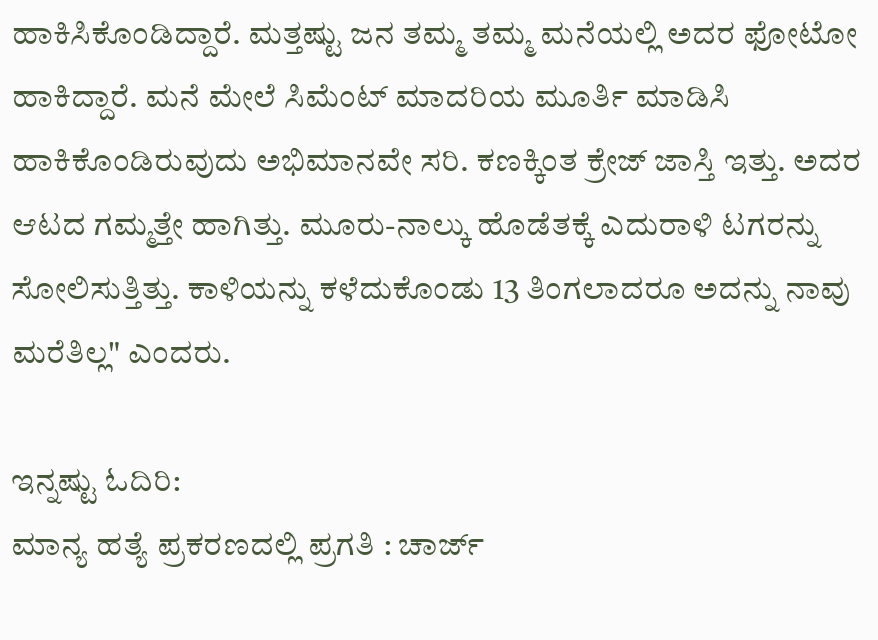ಹಾಕಿಸಿಕೊಂಡಿದ್ದಾರೆ‌. ಮತ್ತಷ್ಟು ಜನ ತಮ್ಮ ತಮ್ಮ ಮನೆಯಲ್ಲಿ ಅದರ ಫೋಟೋ ಹಾಕಿದ್ದಾರೆ. ಮನೆ ಮೇಲೆ ಸಿಮೆಂಟ್ ಮಾದರಿಯ ಮೂರ್ತಿ ಮಾಡಿಸಿ ಹಾಕಿಕೊಂಡಿರುವುದು ಅಭಿಮಾನವೇ ಸರಿ. ಕಣಕ್ಕಿಂತ ಕ್ರೇಜ್ ಜಾಸ್ತಿ ಇತ್ತು. ಅದರ ಆಟದ ಗಮ್ಮತ್ತೇ ಹಾಗಿತ್ತು. ಮೂರು-ನಾಲ್ಕು ಹೊಡೆತಕ್ಕೆ ಎದುರಾಳಿ ಟಗರನ್ನು ಸೋಲಿಸುತ್ತಿತ್ತು. ಕಾಳಿಯನ್ನು ಕಳೆದುಕೊಂಡು 13 ತಿಂಗಲಾದರೂ ಅದನ್ನು ನಾವು ಮರೆತಿಲ್ಲ" ಎಂದರು.

ಇನ್ನಷ್ಟು ಓದಿರಿ:
ಮಾನ್ಯ ಹತ್ಯೆ ಪ್ರಕರಣದಲ್ಲಿ ಪ್ರಗತಿ : ಚಾರ್ಜ್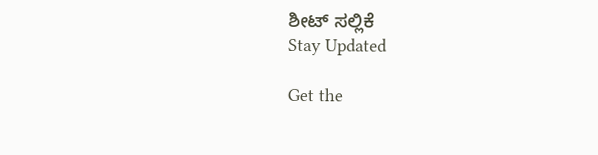ಶೀಟ್ ಸಲ್ಲಿಕೆ
Stay Updated

Get the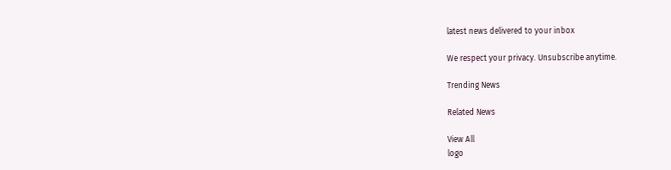latest news delivered to your inbox

We respect your privacy. Unsubscribe anytime.

Trending News

Related News

View All
logo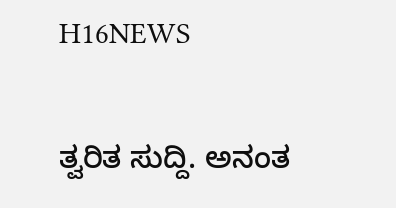H16NEWS

ತ್ವರಿತ ಸುದ್ದಿ. ಅನಂತ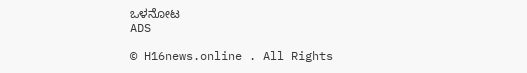ಒಳನೋಟ
ADS

© H16news.online . All Rights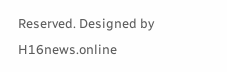Reserved. Designed by H16news.online